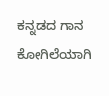ಕನ್ನಡದ ಗಾನ ಕೋಗಿಲೆಯಾಗಿ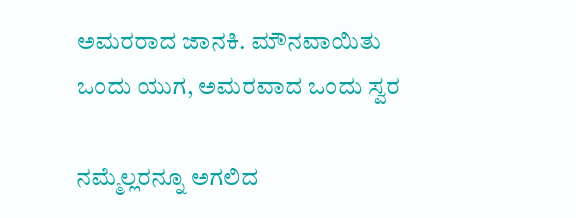ಅಮರರಾದ ಜಾನಕಿ. ಮೌನವಾಯಿತು ಒಂದು ಯುಗ, ಅಮರವಾದ ಒಂದು ಸ್ವರ

ನಮ್ಮೆಲ್ಲರನ್ನೂ ಅಗಲಿದ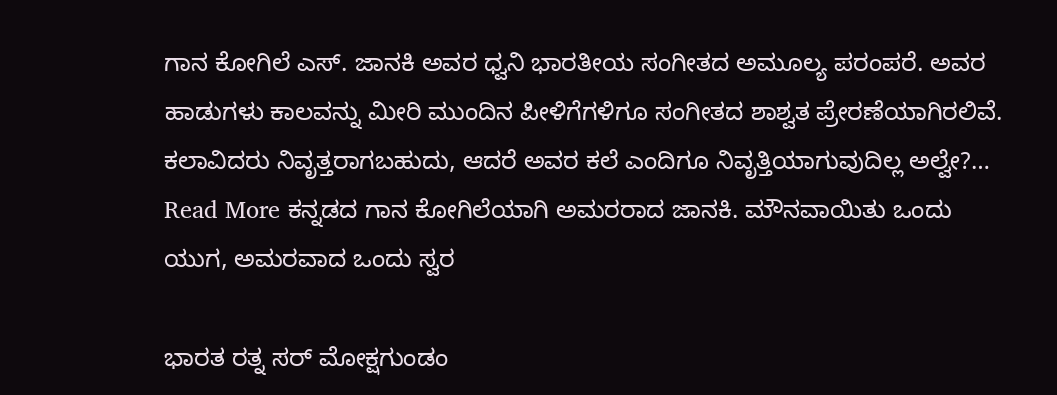ಗಾನ ಕೋಗಿಲೆ ಎಸ್. ಜಾನಕಿ ಅವರ ಧ್ವನಿ ಭಾರತೀಯ ಸಂಗೀತದ ಅಮೂಲ್ಯ ಪರಂಪರೆ. ಅವರ ಹಾಡುಗಳು ಕಾಲವನ್ನು ಮೀರಿ ಮುಂದಿನ ಪೀಳಿಗೆಗಳಿಗೂ ಸಂಗೀತದ ಶಾಶ್ವತ ಪ್ರೇರಣೆಯಾಗಿರಲಿವೆ. ಕಲಾವಿದರು ನಿವೃತ್ತರಾಗಬಹುದು, ಆದರೆ ಅವರ ಕಲೆ ಎಂದಿಗೂ ನಿವೃತ್ತಿಯಾಗುವುದಿಲ್ಲ ಅಲ್ವೇ?… Read More ಕನ್ನಡದ ಗಾನ ಕೋಗಿಲೆಯಾಗಿ ಅಮರರಾದ ಜಾನಕಿ. ಮೌನವಾಯಿತು ಒಂದು ಯುಗ, ಅಮರವಾದ ಒಂದು ಸ್ವರ

ಭಾರತ ರತ್ನ ಸರ್ ಮೋಕ್ಷಗುಂಡಂ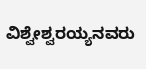ವಿಶ್ವೇಶ್ವರಯ್ಯನವರು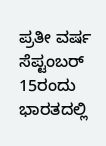ಪ್ರತೀ ವರ್ಷ ಸೆಪ್ಟಂಬರ್ 15ರಂದು ಭಾರತದಲ್ಲಿ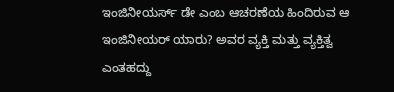ಇಂಜಿನೀಯರ್ಸ್ ಡೇ ಎಂಬ ಆಚರಣೆಯ ಹಿಂದಿರುವ ಆ ಇಂಜಿನೀಯರ್ ಯಾರು? ಅವರ ವ್ಯಕ್ತಿ ಮತ್ತು ವ್ಯಕ್ತಿತ್ವ ಎಂತಹದ್ದು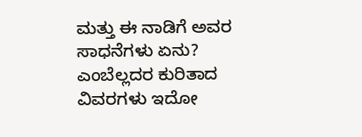ಮತ್ತು ಈ ನಾಡಿಗೆ ಅವರ ಸಾಧನೆಗಳು ಏನು? ಎಂಬೆಲ್ಲದರ ಕುರಿತಾದ ವಿವರಗಳು ಇದೋ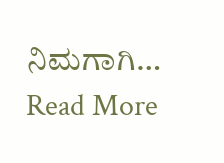ನಿಮಗಾಗಿ… Read More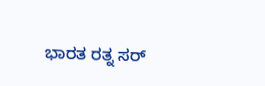ಭಾರತ ರತ್ನ ಸರ್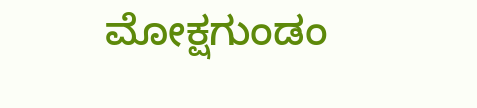ಮೋಕ್ಷಗುಂಡಂ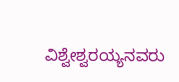ವಿಶ್ವೇಶ್ವರಯ್ಯನವರು